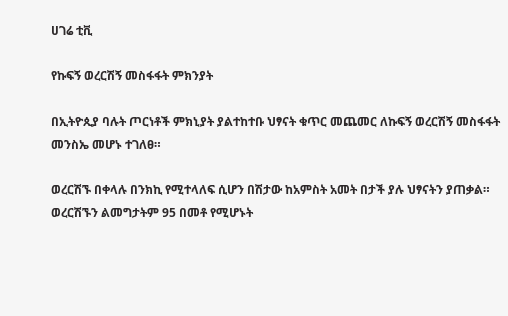ሀገሬ ቲቪ

የኩፍኝ ወረርሽኝ መስፋፋት ምክንያት

በኢትዮጲያ ባሉት ጦርነቶች ምክኒያት ያልተከተቡ ህፃናት ቁጥር መጨመር ለኩፍኝ ወረርሽኝ መስፋፋት መንስኤ መሆኑ ተገለፀ።

ወረርሽኙ በቀላሉ በንክኪ የሚተላለፍ ሲሆን በሽታው ከአምስት አመት በታች ያሉ ህፃናትን ያጠቃል። ወረርሽኙን ልመግታትም 95 በመቶ የሚሆኑት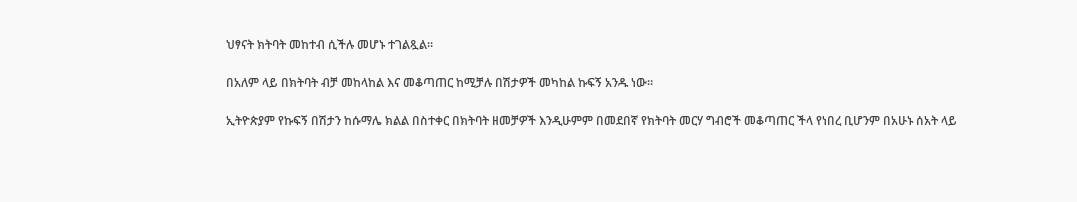ህፃናት ክትባት መከተብ ሲችሉ መሆኑ ተገልጿል።

በአለም ላይ በክትባት ብቻ መከላከል እና መቆጣጠር ከሚቻሉ በሽታዎች መካከል ኩፍኝ አንዱ ነው።

ኢትዮጵያም የኩፍኝ በሽታን ከሱማሌ ክልል በስተቀር በክትባት ዘመቻዎች እንዲሁምም በመደበኛ የክትባት መርሃ ግብሮች መቆጣጠር ችላ የነበረ ቢሆንም በአሁኑ ሰአት ላይ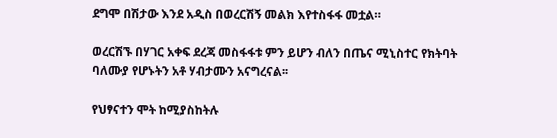ደግሞ በሽታው እንደ አዲስ በወረርሽኝ መልክ እየተስፋፋ መቷል።

ወረርሽኙ በሃገር አቀፍ ደረጃ መስፋፋቱ ምን ይሆን ብለን በጤና ሚኒስተር የክትባት ባለሙያ የሆኑትን አቶ ሃብታሙን አናግረናል፡፡

የህፃናተን ሞት ከሚያስከትሉ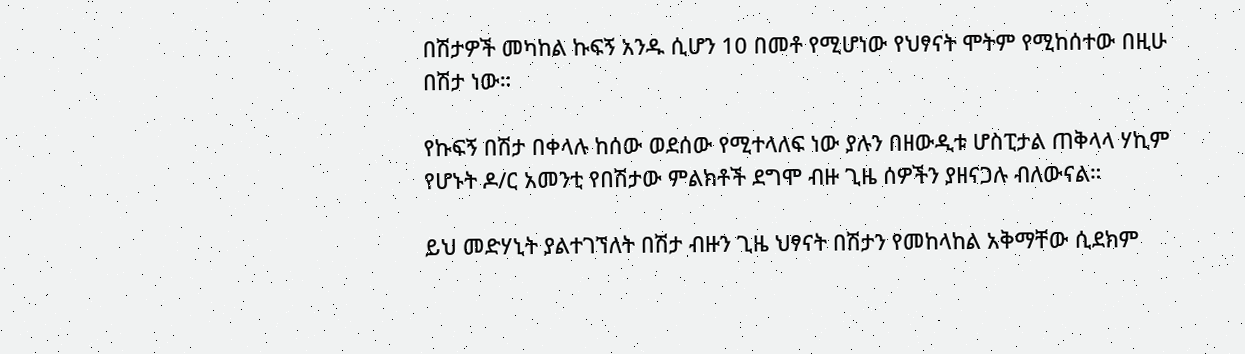በሽታዎች መካከል ኩፍኝ አንዱ ሲሆን 10 በመቶ የሚሆነው የህፃናት ሞትም የሚከሰተው በዚሁ በሽታ ነው።

የኩፍኝ በሽታ በቀላሉ ከሰው ወደሰው የሚተላለፍ ነው ያሉን በዘውዲቱ ሆስፒታል ጠቅላላ ሃኪም የሆኑት ዶ/ር አመንቲ የበሽታው ምልክቶች ደግሞ ብዙ ጊዜ ሰዎችን ያዘናጋሉ ብለውናል።

ይህ መድሃኒት ያልተገኘለት በሽታ ብዙን ጊዜ ህፃናት በሽታን የመከላከል አቅማቸው ሲደክም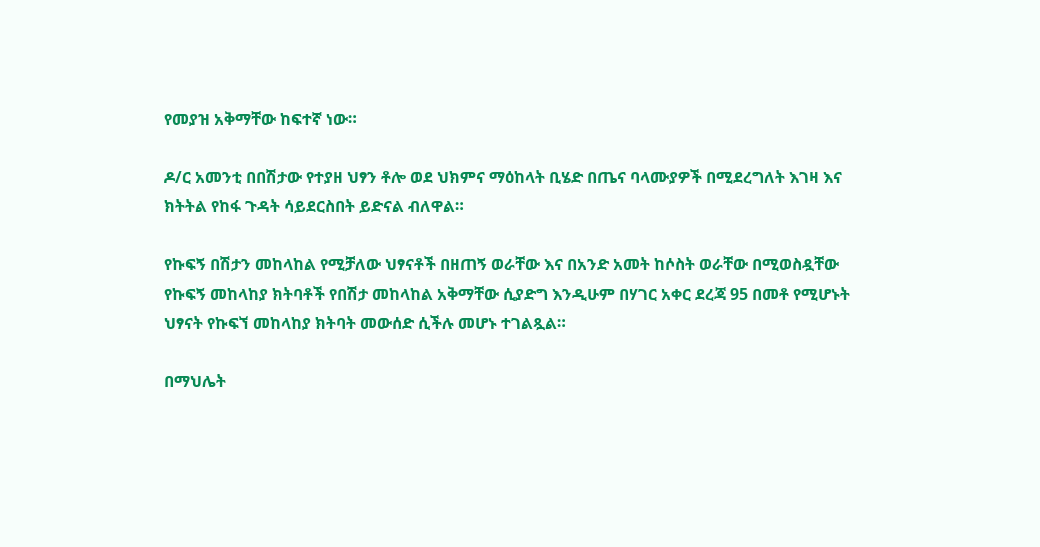የመያዝ አቅማቸው ከፍተኛ ነው።

ዶ/ር አመንቲ በበሽታው የተያዘ ህፃን ቶሎ ወደ ህክምና ማዕከላት ቢሄድ በጤና ባላሙያዎች በሚደረግለት እገዛ እና ክትትል የከፋ ጉዳት ሳይደርስበት ይድናል ብለዋል።

የኩፍኝ በሽታን መከላከል የሚቻለው ህፃናቶች በዘጠኝ ወራቸው እና በአንድ አመት ከሶስት ወራቸው በሚወስዷቸው የኩፍኝ መከላከያ ክትባቶች የበሽታ መከላከል አቅማቸው ሲያድግ እንዲሁም በሃገር አቀር ደረጃ 95 በመቶ የሚሆኑት ህፃናት የኩፍኘ መከላከያ ክትባት መውሰድ ሲችሉ መሆኑ ተገልጿል።

በማህሌት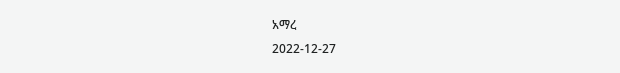አማረ
2022-12-27